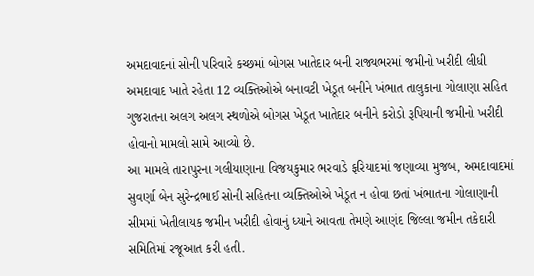અમદાવાદનાં સોની પરિવારે કચ્છમાં બોગસ ખાતેદાર બની રાજ્યભરમાં જમીનો ખરીદી લીધી
અમદાવાદ ખાતે રહેતા 12 વ્યક્તિઓએ બનાવટી ખેડૂત બનીને ખંભાત તાલુકાના ગોલાણા સહિત ગુજરાતના અલગ અલગ સ્થળોએ બોગસ ખેડૂત ખાતેદાર બનીને કરોડો રૂપિયાની જમીનો ખરીદી હોવાનો મામલો સામે આવ્યો છે.
આ મામલે તારાપુરના ગલીયાણાના વિજયકુમાર ભરવાડે ફરિયાદમાં જણાવ્યા મુજબ, અમદાવાદમાં સુવર્ણા બેન સુરેન્દ્રભાઈ સોની સહિતના વ્યક્તિઓએ ખેડૂત ન હોવા છતાં ખંભાતના ગોલાણાની સીમમાં ખેતીલાયક જમીન ખરીદી હોવાનું ધ્યાને આવતા તેમણે આણંદ જિલ્લા જમીન તકેદારી સમિતિમાં રજૂઆત કરી હતી.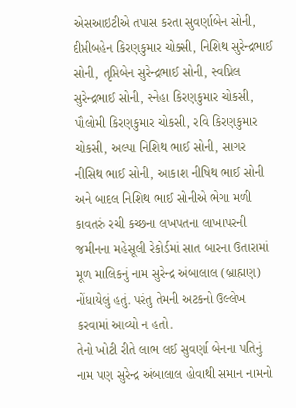એસઆઇટીએ તપાસ કરતા સુવર્ણાબેન સોની, દીપ્તીબહેન કિરણકુમાર ચોક્સી, નિશિથ સુરેન્દ્રભાઈ સોની, તૃપ્તિબેન સુરેન્દ્રભાઈ સોની, સ્વપ્નિલ સુરેન્દ્રભાઈ સોની, સ્નેહા કિરણકુમાર ચોકસી, પૌલોમી કિરણકુમાર ચોકસી, રવિ કિરણકુમાર ચોકસી, અલ્પા નિશિથ ભાઈ સોની, સાગર નીસિથ ભાઈ સોની, આકાશ નીષિથ ભાઈ સોની અને બાદલ નિશિથ ભાઈ સોનીએ ભેગા મળી કાવતરું રચી કચ્છના લખપતના લાખાપરની જમીનના મહેસૂલી રેકોર્ડમાં સાત બારના ઉતારામાં મૂળ માલિકનું નામ સુરેન્દ્ર અંબાલાલ (બ્રાહ્મણ) નોંધાયેલું હતું. પરંતુ તેમની અટકનો ઉલ્લેખ કરવામાં આવ્યો ન હતો.
તેનો ખોટી રીતે લાભ લઈ સુવર્ણા બેનના પતિનું નામ પણ સુરેન્દ્ર અંબાલાલ હોવાથી સમાન નામનો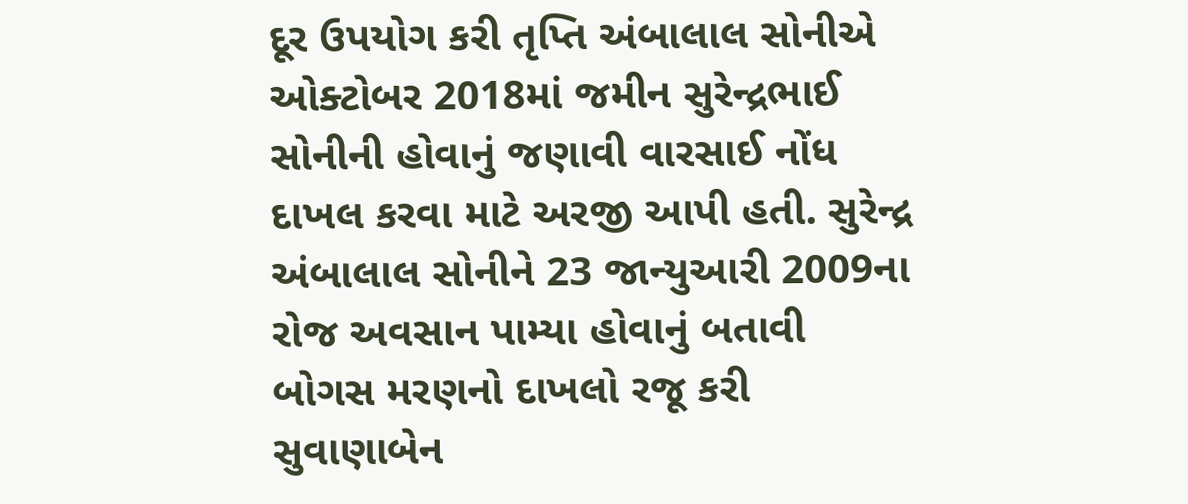દૂર ઉપયોગ કરી તૃપ્તિ અંબાલાલ સોનીએ ઓક્ટોબર 2018માં જમીન સુરેન્દ્રભાઈ સોનીની હોવાનું જણાવી વારસાઈ નોંધ દાખલ કરવા માટે અરજી આપી હતી. સુરેન્દ્ર અંબાલાલ સોનીને 23 જાન્યુઆરી 2009ના રોજ અવસાન પામ્યા હોવાનું બતાવી બોગસ મરણનો દાખલો રજૂ કરી સુવાણાબેન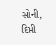સોની, દિપ્તી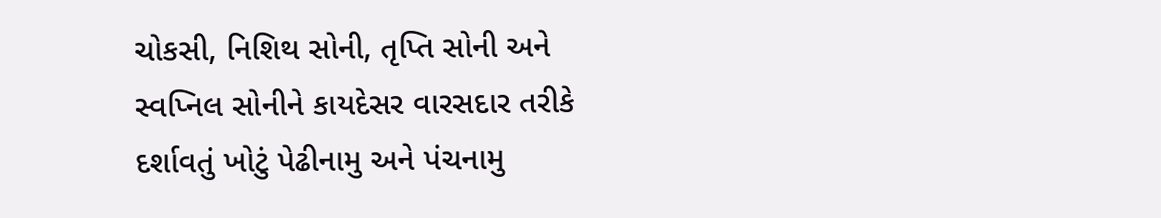ચોકસી, નિશિથ સોની, તૃપ્તિ સોની અને સ્વપ્નિલ સોનીને કાયદેસર વારસદાર તરીકે દર્શાવતું ખોટું પેઢીનામુ અને પંચનામુ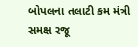બોપલના તલાટી કમ મંત્રી સમક્ષ રજૂ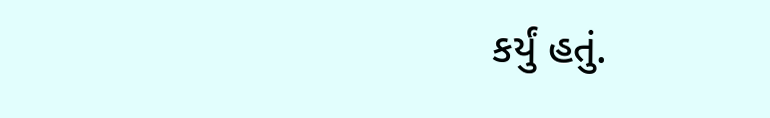કર્યું હતું.